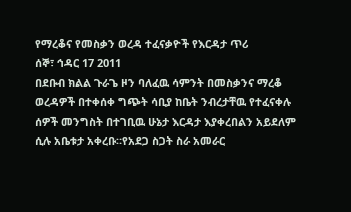የማረቆና የመስቃን ወረዳ ተፈናቃዮች የእርዳታ ጥሪ
ሰኞ፣ ኅዳር 17 2011
በደቡብ ክልል ጉራጌ ዞን ባለፈዉ ሳምንት በመስቃንና ማረቆ ወረዳዎች በተቀሰቀ ግጭት ሳቢያ ከቤት ንብረታቸዉ የተፈናቀሉ ሰዎች መንግስት በተገቢዉ ሁኔታ እርዳታ እያቀረበልን አይደለም ሲሉ አቤቱታ አቀረቡ።የአደጋ ስጋት ስራ አመራር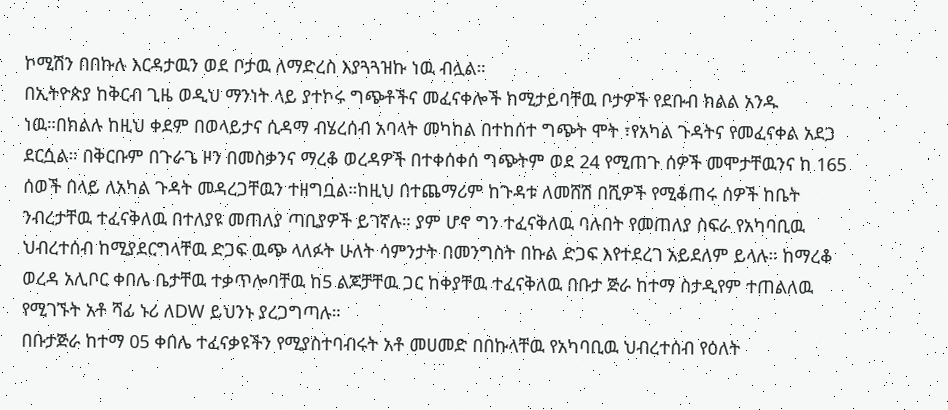ኮሚሽን በበኩሉ እርዳታዉን ወደ ቦታዉ ለማድረስ እያጓጓዝኩ ነዉ ብሏል።
በኢትዮጵያ ከቅርብ ጊዜ ወዲህ ማንነት ላይ ያተኮሩ ግጭቶችና መፈናቀሎች ከሚታይባቸዉ ቦታዎች የደቡብ ክልል አንዱ ነዉ።በክልሉ ከዚህ ቀደም በወላይታና ሲዳማ ብሄረሰብ አባላት መካከል በተከሰተ ግጭት ሞት ፣የአካል ጉዳትና የመፈናቀል አደጋ ደርሷል። በቅርቡም በጉራጌ ዞን በመስቃንና ማረቆ ወረዳዎች በተቀሰቀሰ ግጭትም ወደ 24 የሚጠጉ ሰዎች መሞታቸዉንና ከ 165 ሰወች በላይ ለአካል ጉዳት መዳረጋቸዉን ተዘግቧል።ከዚህ በተጨማሪም ከጉዳቱ ለመሸሽ በሺዎች የሚቆጠሩ ሰዎች ከቤት ንብረታቸዉ ተፈናቅለዉ በተለያዩ መጠለያ ጣቢያዎች ይገኛሉ። ያም ሆኖ ግን ተፈናቅለዉ ባሉበት የመጠለያ ስፍራ የአካባቢዉ ህብረተሰብ ከሚያደርግላቸዉ ድጋፍ ዉጭ ላለፉት ሁለት ሳምንታት በመንግስት በኩል ድጋፍ እየተደረገ አይደለም ይላሉ። ከማረቆ ወረዳ አሊቦር ቀበሌ ቤታቸዉ ተቃጥሎባቸዉ ከ5 ልጆቻቸዉ ጋር ከቀያቸዉ ተፈናቅለዉ በቡታ ጅራ ከተማ ስታዲየም ተጠልለዉ የሚገኙት አቶ ሻፊ ኑሪ ለDW ይህንኑ ያረጋግጣሉ።
በቡታጅራ ከተማ 05 ቀበሌ ተፈናቃዩችን የሚያስተባብሩት አቶ መሀመድ በበኩላቸዉ የአካባቢዉ ህብረተሰብ የዕለት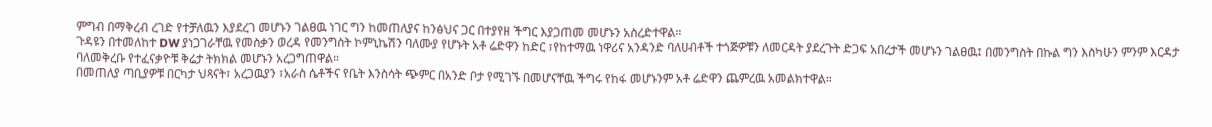ምግብ በማቅረብ ረገድ የተቻለዉን እያደረገ መሆኑን ገልፀዉ ነገር ግን ከመጠለያና ከንፅህና ጋር በተያየዘ ችግር እያጋጠመ መሆኑን አስረድተዋል።
ጉዳዩን በተመለከተ DW ያነጋገራቸዉ የመስቃን ወረዳ የመንግስት ኮምኒኬሽን ባለሙያ የሆኑት አቶ ሬድዋን ከድር ፣የከተማዉ ነዋሪና አንዳንድ ባለሀብቶች ተጎጅዎቹን ለመርዳት ያደረጉት ድጋፍ አበረታች መሆኑን ገልፀዉ፤ በመንግስት በኩል ግን እስካሁን ምንም እርዳታ ባለመቅረቡ የተፈናቃዮቹ ቅሬታ ትክክል መሆኑን አረጋግጠዋል።
በመጠለያ ጣቢያዎቹ በርካታ ህጻናት፣ አረጋዉያን ፣አራስ ሴቶችና የቤት እንስሳት ጭምር በአንድ ቦታ የሚገኙ በመሆናቸዉ ችግሩ የከፋ መሆኑንም አቶ ሬድዋን ጨምረዉ አመልክተዋል።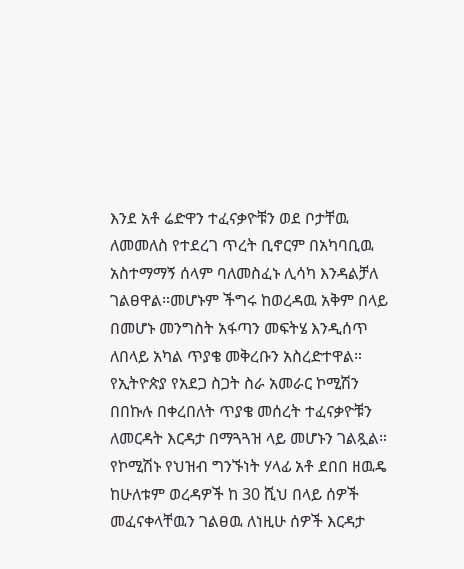እንደ አቶ ሬድዋን ተፈናቃዮቹን ወደ ቦታቸዉ ለመመለስ የተደረገ ጥረት ቢኖርም በአካባቢዉ አስተማማኝ ሰላም ባለመስፈኑ ሊሳካ እንዳልቻለ ገልፀዋል።መሆኑም ችግሩ ከወረዳዉ አቅም በላይ በመሆኑ መንግስት አፋጣን መፍትሄ እንዲሰጥ ለበላይ አካል ጥያቄ መቅረቡን አስረድተዋል።
የኢትዮጵያ የአደጋ ስጋት ስራ አመራር ኮሚሽን በበኩሉ በቀረበለት ጥያቄ መሰረት ተፈናቃዮቹን ለመርዳት እርዳታ በማጓጓዝ ላይ መሆኑን ገልጿል። የኮሚሽኑ የህዝብ ግንኙነት ሃላፊ አቶ ደበበ ዘዉዴ ከሁለቱም ወረዳዎች ከ 30 ሺህ በላይ ሰዎች መፈናቀላቸዉን ገልፀዉ ለነዚሁ ሰዎች እርዳታ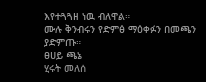እየተጓጓዘ ነዉ ብለዋል።
ሙሉ ቅንብሩን የድምፅ ማዕቀፉን በመጫን ያድምጡ።
ፀሀይ ጫኔ
ሂሩት መለሰ